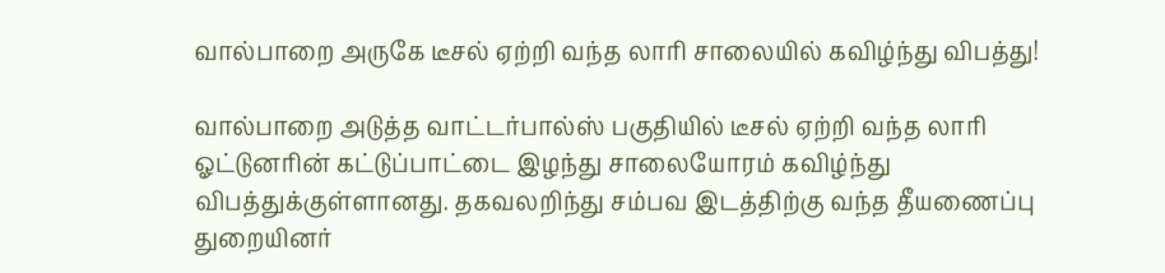வால்பாறை அருகே டீசல் ஏற்றி வந்த லாரி சாலையில் கவிழ்ந்து விபத்து!

வால்பாறை அடுத்த வாட்டர்பால்ஸ் பகுதியில் டீசல் ஏற்றி வந்த லாரி ஓட்டுனரின் கட்டுப்பாட்டை இழந்து சாலையோரம் கவிழ்ந்து விபத்துக்குள்ளானது. தகவலறிந்து சம்பவ இடத்திற்கு வந்த தீயணைப்பு துறையினர்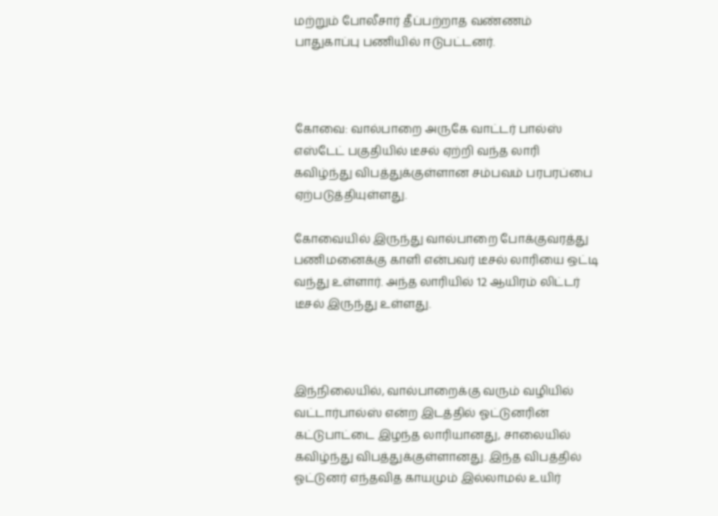மற்றும் போலீசார் தீப்பற்றாத வண்ணம் பாதுகாப்பு பணியில் ஈடுபட்டனர்.



கோவை: வால்பாறை அருகே வாட்டர் பால்ஸ் எஸ்டேட் பகுதியில் டீசல் ஏற்றி வந்த லாரி கவிழ்ந்து விபத்துக்குள்ளான சம்பவம் பரபரப்பை ஏற்படுத்தியுள்ளது.

கோவையில் இருந்து வால்பாறை போக்குவரத்து பணிமனைக்கு காளி என்பவர் டீசல் லாரியை ஒட்டி வந்து உள்ளார். அந்த லாரியில் 12 ஆயிரம் லிட்டர் டீசல் இருந்து உள்ளது.



இந்நிலையில், வால்பாறைக்கு வரும் வழியில் வட்டார்பால்ஸ் என்ற இடத்தில் ஓட்டுனரின் கட்டுபாட்டை இழந்த லாரியானது, சாலையில் கவிழ்ந்து விபத்துக்குள்ளானது. இந்த விபத்தில் ஓட்டுனர் எந்தவித காயமும் இல்லாமல் உயிர்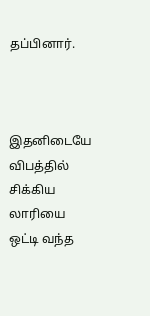தப்பினார்.



இதனிடையே விபத்தில் சிக்கிய லாரியை ஒட்டி வந்த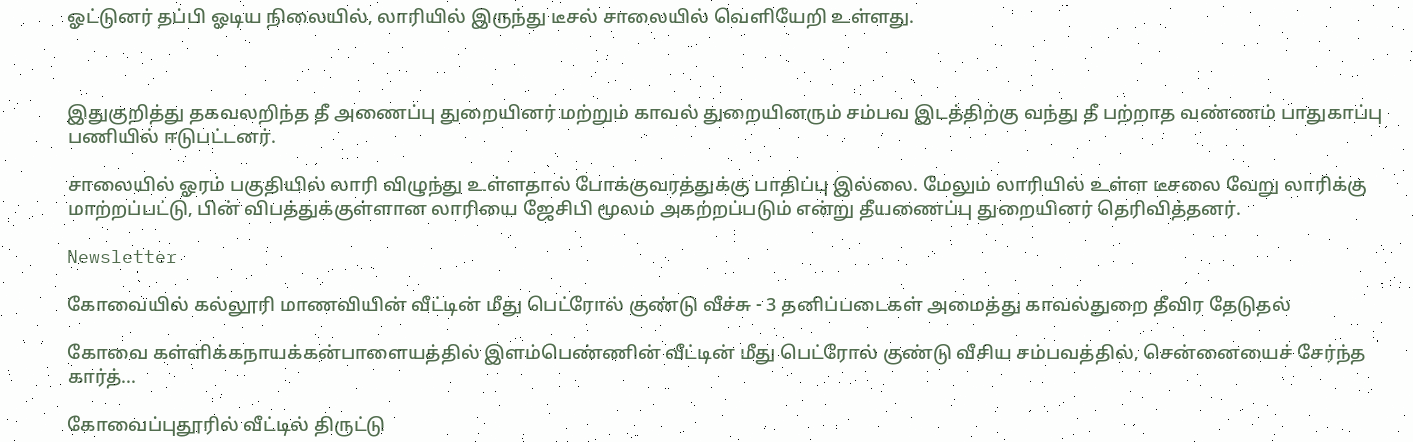ஓட்டுனர் தப்பி ஓடிய நிலையில், லாரியில் இருந்து டீசல் சாலையில் வெளியேறி உள்ளது.



இதுகுறித்து தகவலறிந்த தீ அணைப்பு துறையினர் மற்றும் காவல் துறையினரும் சம்பவ இடத்திற்கு வந்து தீ பற்றாத வண்ணம் பாதுகாப்பு பணியில் ஈடுபட்டனர்.

சாலையில் ஓரம் பகுதியில் லாரி விழுந்து உள்ளதால் போக்குவரத்துக்கு பாதிப்பு இல்லை. மேலும் லாரியில் உள்ள டீசலை வேறு லாரிக்கு மாற்றப்பட்டு, பின் விபத்துக்குள்ளான லாரியை ஜேசிபி மூலம் அகற்றப்படும் என்று தீயணைப்பு துறையினர் தெரிவித்தனர்.

Newsletter

கோவையில் கல்லூரி மாணவியின் வீட்டின் மீது பெட்ரோல் குண்டு வீச்சு - 3 தனிப்படைகள் அமைத்து காவல்துறை தீவிர தேடுதல்

கோவை கள்ளிக்கநாயக்கன்பாளையத்தில் இளம்பெண்ணின் வீட்டின் மீது பெட்ரோல் குண்டு வீசிய சம்பவத்தில், சென்னையைச் சேர்ந்த கார்த்...

கோவைப்புதூரில் வீட்டில் திருட்டு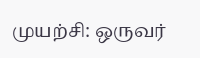முயற்சி: ஒருவர்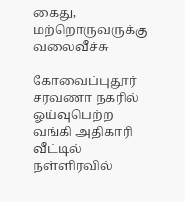கைது, மற்றொருவருக்கு வலைவீச்சு

கோவைப்புதூர் சரவணா நகரில் ஓய்வுபெற்ற வங்கி அதிகாரி வீட்டில் நள்ளிரவில்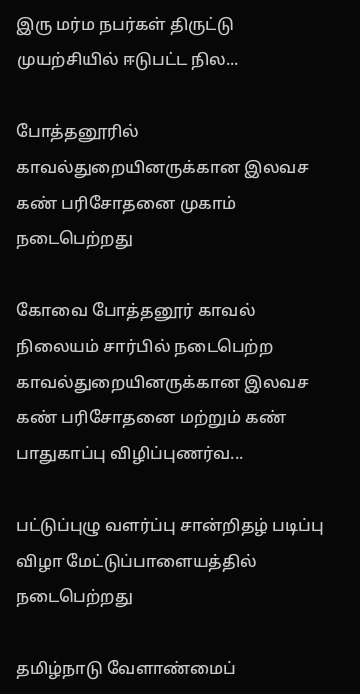இரு மர்ம நபர்கள் திருட்டு முயற்சியில் ஈடுபட்ட நில...

போத்தனூரில் காவல்துறையினருக்கான இலவச கண் பரிசோதனை முகாம் நடைபெற்றது

கோவை போத்தனூர் காவல் நிலையம் சார்பில் நடைபெற்ற காவல்துறையினருக்கான இலவச கண் பரிசோதனை மற்றும் கண் பாதுகாப்பு விழிப்புணர்வ...

பட்டுப்புழு வளர்ப்பு சான்றிதழ் படிப்பு விழா மேட்டுப்பாளையத்தில் நடைபெற்றது

தமிழ்நாடு வேளாண்மைப்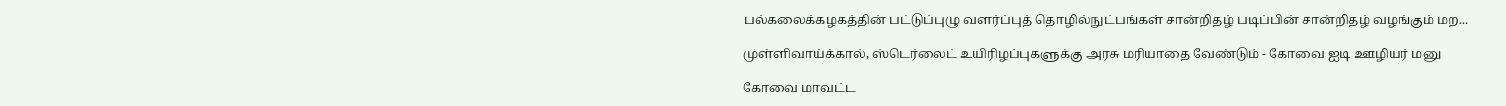பல்கலைக்கழகத்தின் பட்டுப்புழு வளர்ப்புத் தொழில்நுட்பங்கள் சான்றிதழ் படிப்பின் சான்றிதழ் வழங்கும் மற...

முள்ளிவாய்க்கால், ஸ்டெர்லைட் உயிரிழப்புகளுக்கு அரசு மரியாதை வேண்டும் - கோவை ஐடி ஊழியர் மனு

கோவை மாவட்ட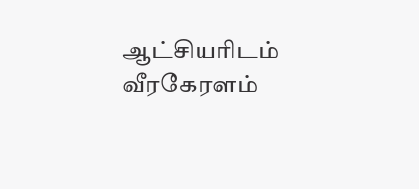ஆட்சியரிடம் வீரகேரளம்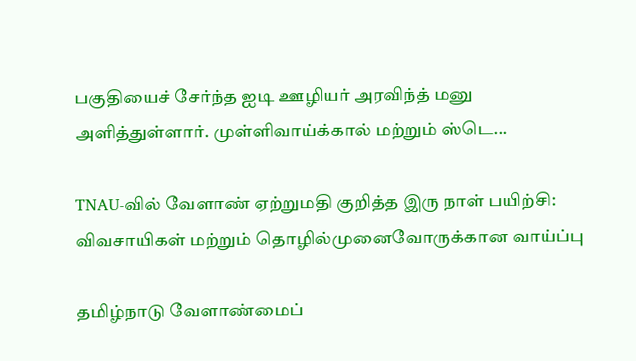பகுதியைச் சேர்ந்த ஐடி ஊழியர் அரவிந்த் மனு அளித்துள்ளார். முள்ளிவாய்க்கால் மற்றும் ஸ்டெ...

TNAU-வில் வேளாண் ஏற்றுமதி குறித்த இரு நாள் பயிற்சி: விவசாயிகள் மற்றும் தொழில்முனைவோருக்கான வாய்ப்பு

தமிழ்நாடு வேளாண்மைப்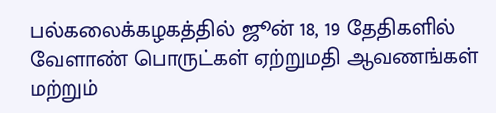பல்கலைக்கழகத்தில் ஜூன் 18, 19 தேதிகளில் வேளாண் பொருட்கள் ஏற்றுமதி ஆவணங்கள் மற்றும்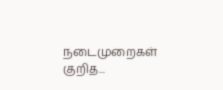நடைமுறைகள் குறித...